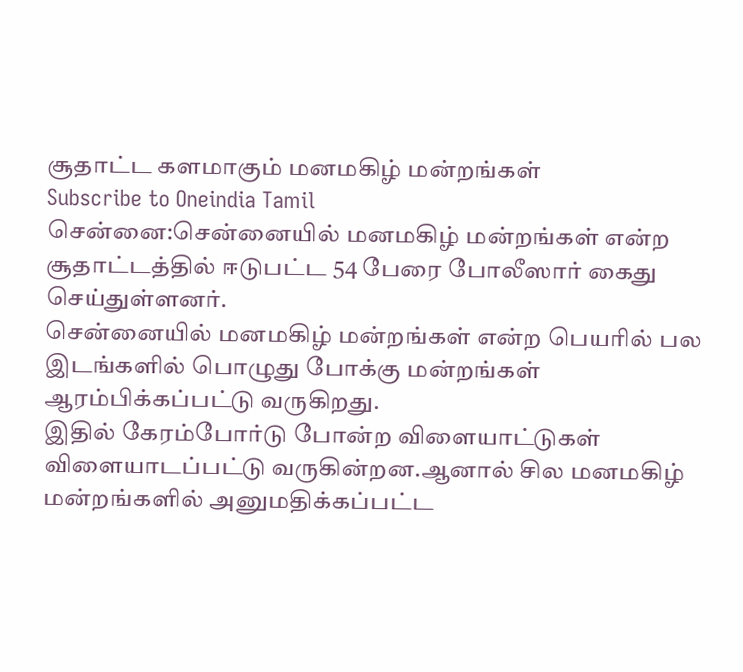சூதாட்ட களமாகும் மனமகிழ் மன்றங்கள்
Subscribe to Oneindia Tamil
சென்னை:சென்னையில் மனமகிழ் மன்றங்கள் என்ற சூதாட்டத்தில் ஈடுபட்ட 54 பேரை போலீஸார் கைது செய்துள்ளனர்.
சென்னையில் மனமகிழ் மன்றங்கள் என்ற பெயரில் பல இடங்களில் பொழுது போக்கு மன்றங்கள் ஆரம்பிக்கப்பட்டு வருகிறது.
இதில் கேரம்போர்டு போன்ற விளையாட்டுகள் விளையாடப்பட்டு வருகின்றன.ஆனால் சில மனமகிழ் மன்றங்களில் அனுமதிக்கப்பட்ட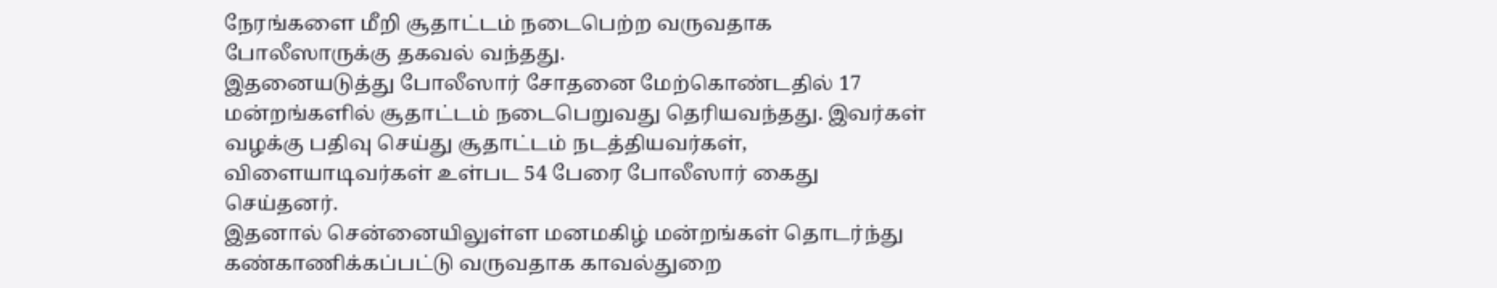நேரங்களை மீறி சூதாட்டம் நடைபெற்ற வருவதாக போலீஸாருக்கு தகவல் வந்தது.
இதனையடுத்து போலீஸார் சோதனை மேற்கொண்டதில் 17 மன்றங்களில் சூதாட்டம் நடைபெறுவது தெரியவந்தது. இவர்கள் வழக்கு பதிவு செய்து சூதாட்டம் நடத்தியவர்கள், விளையாடிவர்கள் உள்பட 54 பேரை போலீஸார் கைது செய்தனர்.
இதனால் சென்னையிலுள்ள மனமகிழ் மன்றங்கள் தொடர்ந்து கண்காணிக்கப்பட்டு வருவதாக காவல்துறை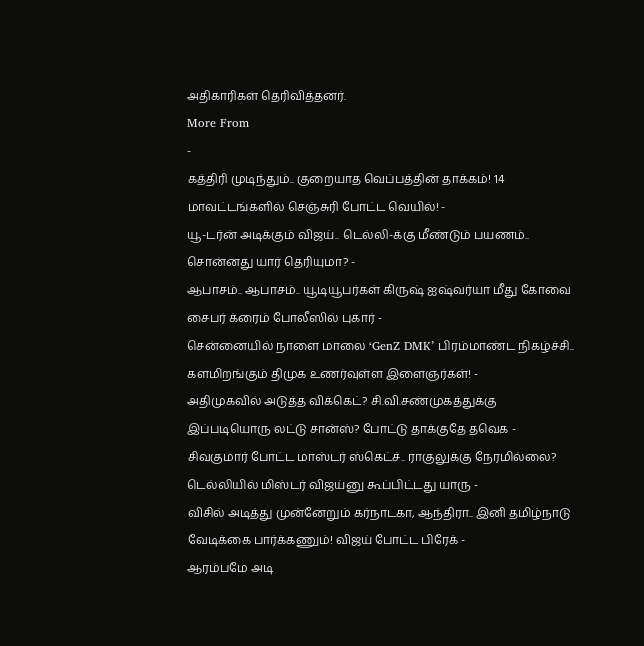அதிகாரிகள் தெரிவித்தனர்.
More From
-
கத்திரி முடிந்தும்.. குறையாத வெப்பத்தின் தாக்கம்! 14 மாவட்டங்களில் செஞ்சுரி போட்ட வெயில்! -
யூ-டர்ன் அடிக்கும் விஜய்.. டெல்லி-க்கு மீண்டும் பயணம்.. சொன்னது யார் தெரியுமா? -
ஆபாசம்.. ஆபாசம்.. யூடியூபர்கள் கிருஷ் ஐஷ்வர்யா மீது கோவை சைபர் க்ரைம் போலீஸில் புகார் -
சென்னையில் நாளை மாலை ‘GenZ DMK’ பிரம்மாண்ட நிகழ்ச்சி.. களமிறங்கும் திமுக உணர்வுள்ள இளைஞர்கள்! -
அதிமுகவில் அடுத்த விக்கெட்? சி.வி.சண்முகத்துக்கு இப்படியொரு லட்டு சான்ஸ்? போட்டு தாக்குதே தவெக -
சிவகுமார் போட்ட மாஸ்டர் ஸ்கெட்ச்.. ராகுலுக்கு நேரமில்லை? டெல்லியில் மிஸ்டர் விஜய்னு கூப்பிட்டது யாரு -
விசில் அடித்து முன்னேறும் கர்நாடகா, ஆந்திரா.. இனி தமிழ்நாடு வேடிக்கை பார்க்கணும்! விஜய் போட்ட பிரேக் -
ஆரம்பமே அடி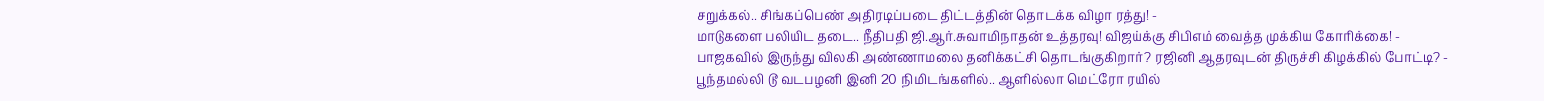சறுக்கல்.. சிங்கப்பெண் அதிரடிப்படை திட்டத்தின் தொடக்க விழா ரத்து! -
மாடுகளை பலியிட தடை.. நீதிபதி ஜி.ஆர்.சுவாமிநாதன் உத்தரவு! விஜய்க்கு சிபிஎம் வைத்த முக்கிய கோரிக்கை! -
பாஜகவில் இருந்து விலகி அண்ணாமலை தனிக்கட்சி தொடங்குகிறார்? ரஜினி ஆதரவுடன் திருச்சி கிழக்கில் போட்டி? -
பூந்தமல்லி டூ வடபழனி இனி 20 நிமிடங்களில்.. ஆளில்லா மெட்ரோ ரயில்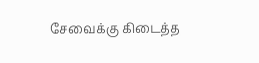சேவைக்கு கிடைத்த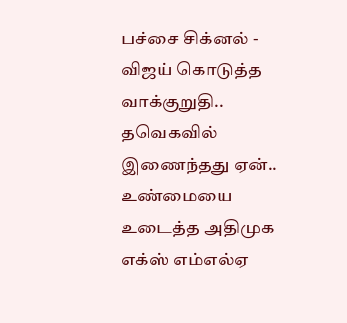பச்சை சிக்னல் -
விஜய் கொடுத்த வாக்குறுதி.. தவெகவில் இணைந்தது ஏன்.. உண்மையை உடைத்த அதிமுக எக்ஸ் எம்எல்ஏ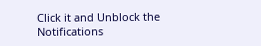Click it and Unblock the Notifications